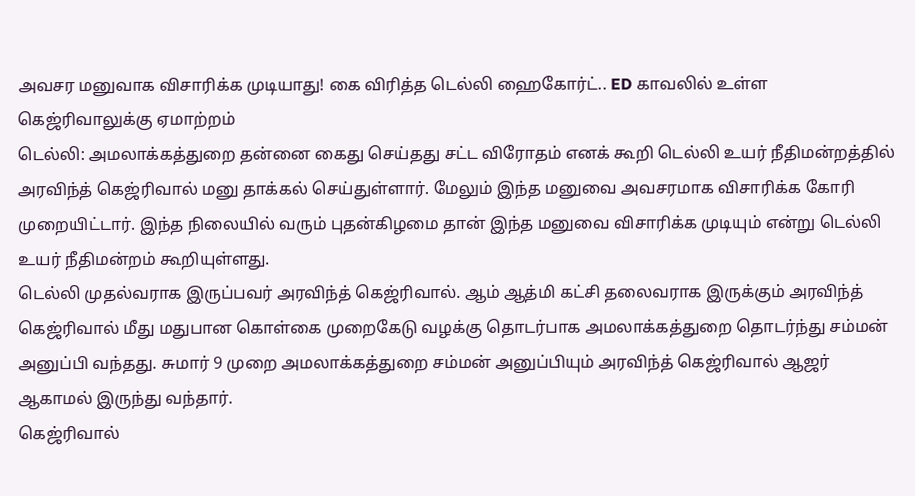அவசர மனுவாக விசாரிக்க முடியாது! கை விரித்த டெல்லி ஹைகோர்ட்.. ED காவலில் உள்ள கெஜ்ரிவாலுக்கு ஏமாற்றம்
டெல்லி: அமலாக்கத்துறை தன்னை கைது செய்தது சட்ட விரோதம் எனக் கூறி டெல்லி உயர் நீதிமன்றத்தில் அரவிந்த் கெஜ்ரிவால் மனு தாக்கல் செய்துள்ளார். மேலும் இந்த மனுவை அவசரமாக விசாரிக்க கோரி முறையிட்டார். இந்த நிலையில் வரும் புதன்கிழமை தான் இந்த மனுவை விசாரிக்க முடியும் என்று டெல்லி உயர் நீதிமன்றம் கூறியுள்ளது.
டெல்லி முதல்வராக இருப்பவர் அரவிந்த் கெஜ்ரிவால். ஆம் ஆத்மி கட்சி தலைவராக இருக்கும் அரவிந்த் கெஜ்ரிவால் மீது மதுபான கொள்கை முறைகேடு வழக்கு தொடர்பாக அமலாக்கத்துறை தொடர்ந்து சம்மன் அனுப்பி வந்தது. சுமார் 9 முறை அமலாக்கத்துறை சம்மன் அனுப்பியும் அரவிந்த் கெஜ்ரிவால் ஆஜர் ஆகாமல் இருந்து வந்தார்.
கெஜ்ரிவால்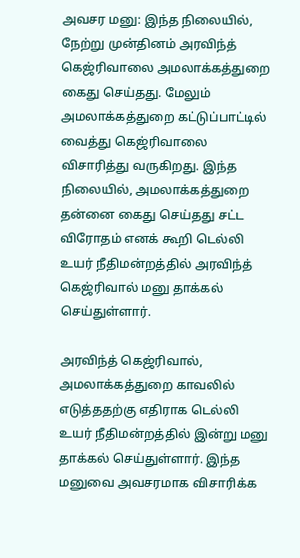அவசர மனு: இந்த நிலையில், நேற்று முன்தினம் அரவிந்த் கெஜ்ரிவாலை அமலாக்கத்துறை கைது செய்தது. மேலும் அமலாக்கத்துறை கட்டுப்பாட்டில் வைத்து கெஜ்ரிவாலை விசாரித்து வருகிறது. இந்த நிலையில், அமலாக்கத்துறை தன்னை கைது செய்தது சட்ட விரோதம் எனக் கூறி டெல்லி உயர் நீதிமன்றத்தில் அரவிந்த் கெஜ்ரிவால் மனு தாக்கல் செய்துள்ளார்.

அரவிந்த் கெஜ்ரிவால், அமலாக்கத்துறை காவலில் எடுத்ததற்கு எதிராக டெல்லி உயர் நீதிமன்றத்தில் இன்று மனு தாக்கல் செய்துள்ளார். இந்த மனுவை அவசரமாக விசாரிக்க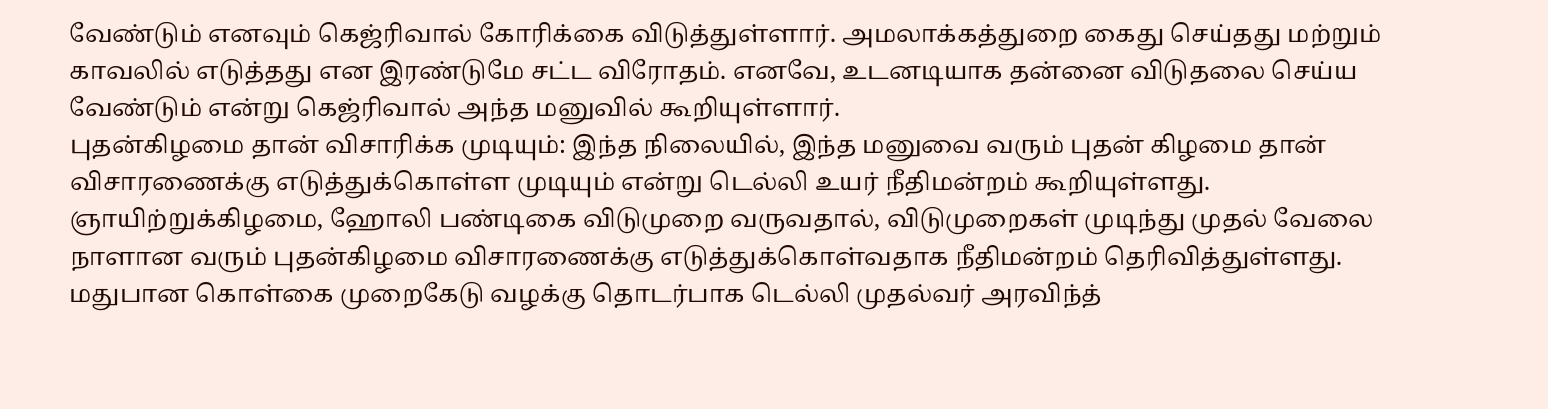வேண்டும் எனவும் கெஜ்ரிவால் கோரிக்கை விடுத்துள்ளார். அமலாக்கத்துறை கைது செய்தது மற்றும் காவலில் எடுத்தது என இரண்டுமே சட்ட விரோதம். எனவே, உடனடியாக தன்னை விடுதலை செய்ய வேண்டும் என்று கெஜ்ரிவால் அந்த மனுவில் கூறியுள்ளார்.
புதன்கிழமை தான் விசாரிக்க முடியும்: இந்த நிலையில், இந்த மனுவை வரும் புதன் கிழமை தான் விசாரணைக்கு எடுத்துக்கொள்ள முடியும் என்று டெல்லி உயர் நீதிமன்றம் கூறியுள்ளது. ஞாயிற்றுக்கிழமை, ஹோலி பண்டிகை விடுமுறை வருவதால், விடுமுறைகள் முடிந்து முதல் வேலை நாளான வரும் புதன்கிழமை விசாரணைக்கு எடுத்துக்கொள்வதாக நீதிமன்றம் தெரிவித்துள்ளது.
மதுபான கொள்கை முறைகேடு வழக்கு தொடர்பாக டெல்லி முதல்வர் அரவிந்த்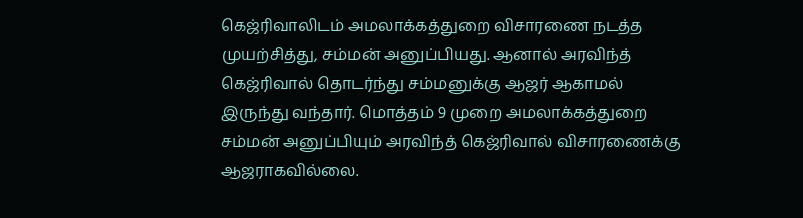கெஜ்ரிவாலிடம் அமலாக்கத்துறை விசாரணை நடத்த முயற்சித்து, சம்மன் அனுப்பியது. ஆனால் அரவிந்த் கெஜ்ரிவால் தொடர்ந்து சம்மனுக்கு ஆஜர் ஆகாமல் இருந்து வந்தார். மொத்தம் 9 முறை அமலாக்கத்துறை சம்மன் அனுப்பியும் அரவிந்த் கெஜ்ரிவால் விசாரணைக்கு ஆஜராகவில்லை.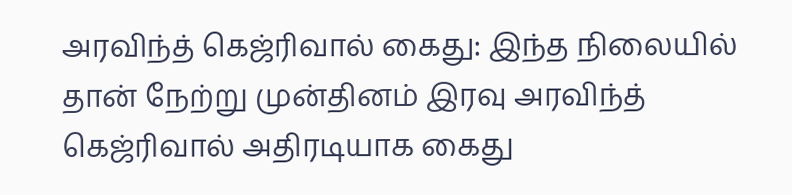அரவிந்த் கெஜ்ரிவால் கைது: இந்த நிலையில் தான் நேற்று முன்தினம் இரவு அரவிந்த் கெஜ்ரிவால் அதிரடியாக கைது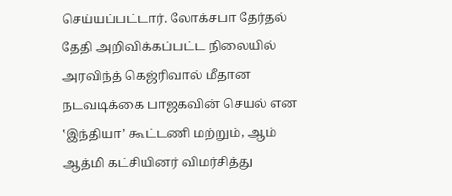செய்யப்பட்டார். லோக்சபா தேர்தல் தேதி அறிவிக்கப்பட்ட நிலையில் அரவிந்த் கெஜ்ரிவால் மீதான நடவடிக்கை பாஜகவின் செயல் என ‛இந்தியா’ கூட்டணி மற்றும், ஆம் ஆத்மி கட்சியினர் விமர்சித்து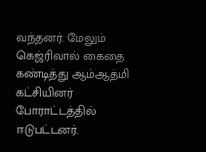வந்தனர். மேலும் கெஜ்ரிவால் கைதை கண்டித்து ஆம்ஆத்மி கட்சியினர் போராட்டத்தில் ஈடுபட்டனர்.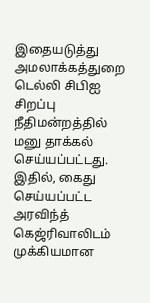இதையடுத்து அமலாக்கத்துறை டெல்லி சிபிஐ சிறப்பு நீதிமன்றத்தில் மனு தாக்கல் செய்யப்பட்டது. இதில், கைது செய்யப்பட்ட அரவிந்த் கெஜ்ரிவாலிடம் முக்கியமான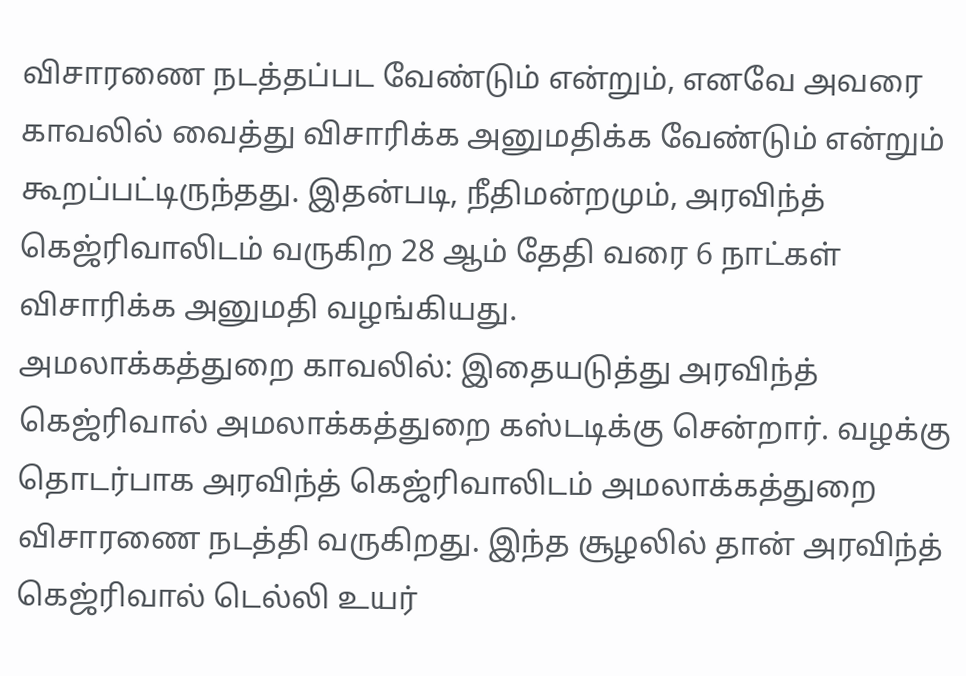விசாரணை நடத்தப்பட வேண்டும் என்றும், எனவே அவரை காவலில் வைத்து விசாரிக்க அனுமதிக்க வேண்டும் என்றும் கூறப்பட்டிருந்தது. இதன்படி, நீதிமன்றமும், அரவிந்த் கெஜ்ரிவாலிடம் வருகிற 28 ஆம் தேதி வரை 6 நாட்கள் விசாரிக்க அனுமதி வழங்கியது.
அமலாக்கத்துறை காவலில்: இதையடுத்து அரவிந்த் கெஜ்ரிவால் அமலாக்கத்துறை கஸ்டடிக்கு சென்றார். வழக்கு தொடர்பாக அரவிந்த் கெஜ்ரிவாலிடம் அமலாக்கத்துறை விசாரணை நடத்தி வருகிறது. இந்த சூழலில் தான் அரவிந்த் கெஜ்ரிவால் டெல்லி உயர்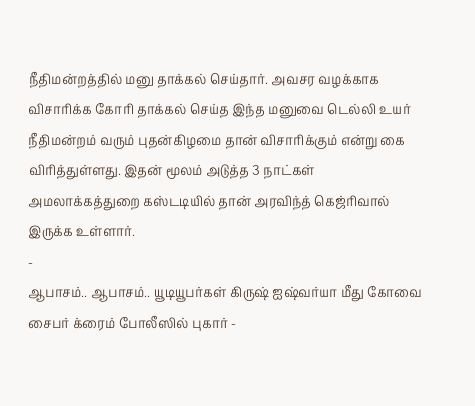நீதிமன்றத்தில் மனு தாக்கல் செய்தார். அவசர வழக்காக விசாரிக்க கோரி தாக்கல் செய்த இந்த மனுவை டெல்லி உயர் நீதிமன்றம் வரும் புதன்கிழமை தான் விசாரிக்கும் என்று கை விரித்துள்ளது. இதன் மூலம் அடுத்த 3 நாட்கள் அமலாக்கத்துறை கஸ்டடியில் தான் அரவிந்த் கெஜ்ரிவால் இருக்க உள்ளார்.
-
ஆபாசம்.. ஆபாசம்.. யூடியூபர்கள் கிருஷ் ஐஷ்வர்யா மீது கோவை சைபர் க்ரைம் போலீஸில் புகார் -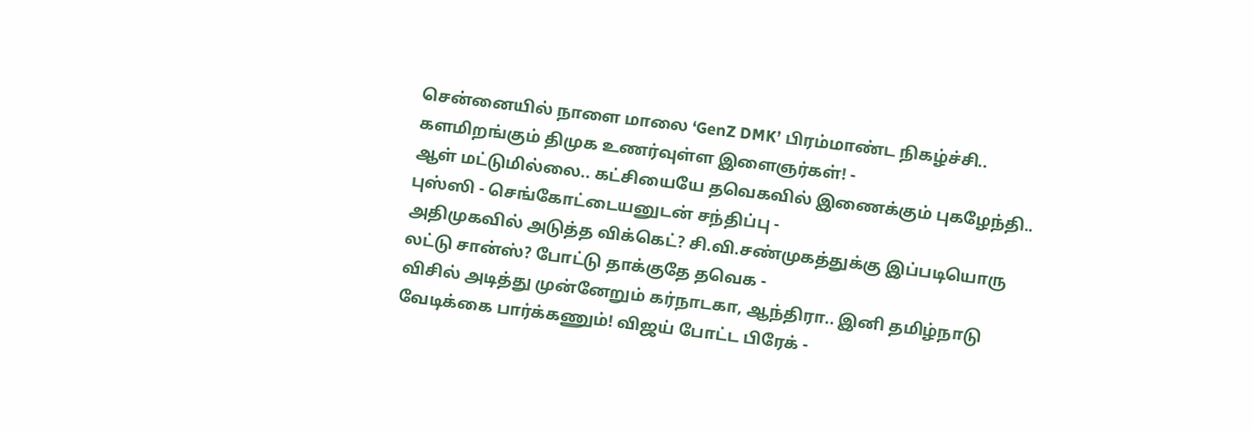சென்னையில் நாளை மாலை ‘GenZ DMK’ பிரம்மாண்ட நிகழ்ச்சி.. களமிறங்கும் திமுக உணர்வுள்ள இளைஞர்கள்! -
ஆள் மட்டுமில்லை.. கட்சியையே தவெகவில் இணைக்கும் புகழேந்தி.. புஸ்ஸி - செங்கோட்டையனுடன் சந்திப்பு -
அதிமுகவில் அடுத்த விக்கெட்? சி.வி.சண்முகத்துக்கு இப்படியொரு லட்டு சான்ஸ்? போட்டு தாக்குதே தவெக -
விசில் அடித்து முன்னேறும் கர்நாடகா, ஆந்திரா.. இனி தமிழ்நாடு வேடிக்கை பார்க்கணும்! விஜய் போட்ட பிரேக் -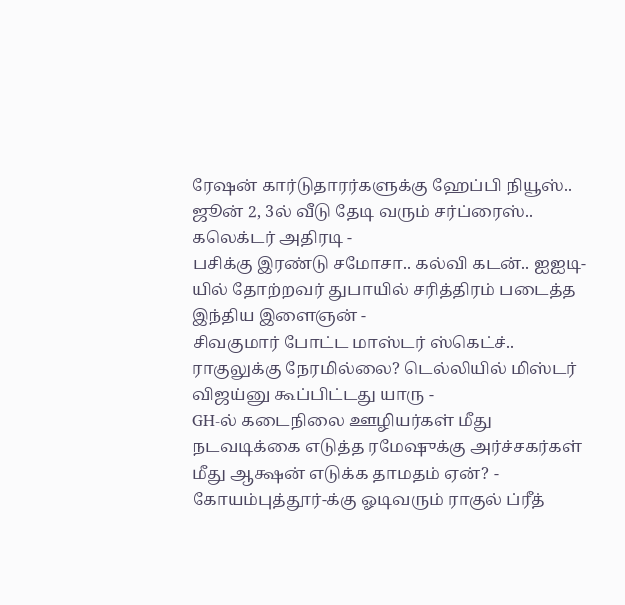ரேஷன் கார்டுதாரர்களுக்கு ஹேப்பி நியூஸ்.. ஜூன் 2, 3ல் வீடு தேடி வரும் சர்ப்ரைஸ்.. கலெக்டர் அதிரடி -
பசிக்கு இரண்டு சமோசா.. கல்வி கடன்.. ஐஐடி-யில் தோற்றவர் துபாயில் சரித்திரம் படைத்த இந்திய இளைஞன் -
சிவகுமார் போட்ட மாஸ்டர் ஸ்கெட்ச்.. ராகுலுக்கு நேரமில்லை? டெல்லியில் மிஸ்டர் விஜய்னு கூப்பிட்டது யாரு -
GH-ல் கடைநிலை ஊழியர்கள் மீது நடவடிக்கை எடுத்த ரமேஷுக்கு அர்ச்சகர்கள் மீது ஆக்ஷன் எடுக்க தாமதம் ஏன்? -
கோயம்புத்தூர்-க்கு ஓடிவரும் ராகுல் ப்ரீத்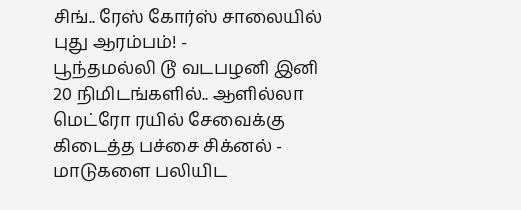சிங்.. ரேஸ் கோர்ஸ் சாலையில் புது ஆரம்பம்! -
பூந்தமல்லி டூ வடபழனி இனி 20 நிமிடங்களில்.. ஆளில்லா மெட்ரோ ரயில் சேவைக்கு கிடைத்த பச்சை சிக்னல் -
மாடுகளை பலியிட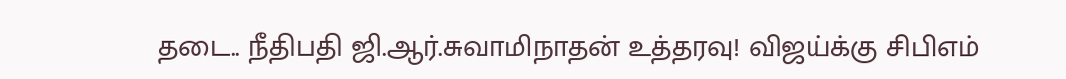தடை.. நீதிபதி ஜி.ஆர்.சுவாமிநாதன் உத்தரவு! விஜய்க்கு சிபிஎம்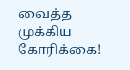வைத்த முக்கிய கோரிக்கை!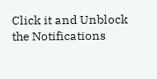Click it and Unblock the Notifications